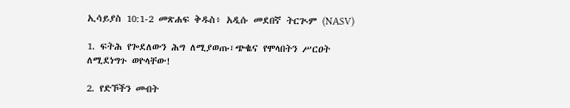ኢሳይያስ 10:1-2 መጽሐፍ ቅዱስ፥ አዲሱ መደበኛ ትርጒም (NASV)

1. ፍትሕ የጐደለውን ሕግ ለሚያወጡ፣ጭቈና የሞላበትን ሥርዐት ለሚደነግጉ ወዮላቸው!

2. የድኾችን መብት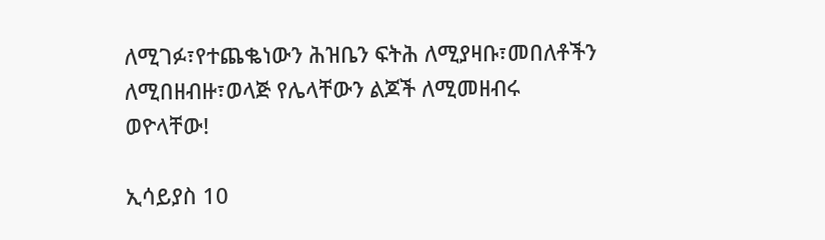ለሚገፉ፣የተጨቈነውን ሕዝቤን ፍትሕ ለሚያዛቡ፣መበለቶችን ለሚበዘብዙ፣ወላጅ የሌላቸውን ልጆች ለሚመዘብሩ ወዮላቸው!

ኢሳይያስ 10